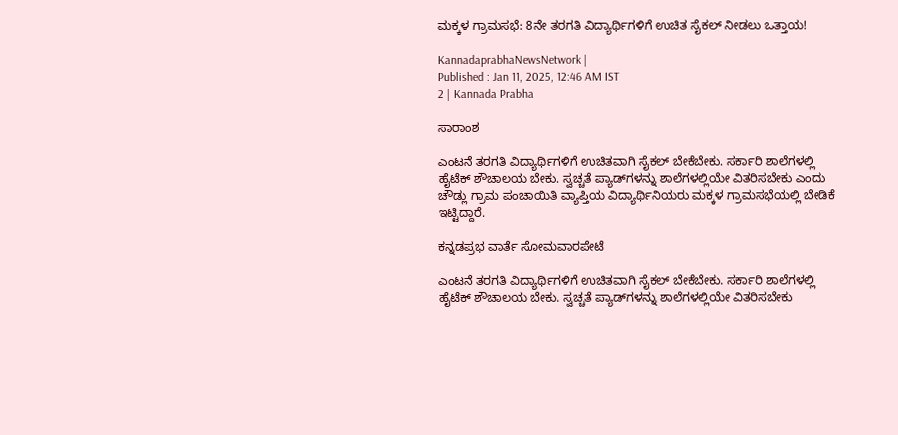ಮಕ್ಕಳ ಗ್ರಾಮಸಭೆ: 8ನೇ ತರಗತಿ ವಿದ್ಯಾರ್ಥಿಗಳಿಗೆ ಉಚಿತ ಸೈಕಲ್‌ ನೀಡಲು ಒತ್ತಾಯ!

KannadaprabhaNewsNetwork |
Published : Jan 11, 2025, 12:46 AM IST
2 | Kannada Prabha

ಸಾರಾಂಶ

ಎಂಟನೆ ತರಗತಿ ವಿದ್ಯಾರ್ಥಿಗಳಿಗೆ ಉಚಿತವಾಗಿ ಸೈಕಲ್ ಬೇಕೆಬೇಕು. ಸರ್ಕಾರಿ ಶಾಲೆಗಳಲ್ಲಿ ಹೈಟೆಕ್ ಶೌಚಾಲಯ ಬೇಕು. ಸ್ವಚ್ಚತೆ ಪ್ಯಾಡ್‌ಗಳನ್ನು ಶಾಲೆಗಳಲ್ಲಿಯೇ ವಿತರಿಸಬೇಕು ಎಂದು ಚೌಡ್ಲು ಗ್ರಾಮ ಪಂಚಾಯಿತಿ ವ್ಯಾಪ್ತಿಯ ವಿದ್ಯಾರ್ಥಿನಿಯರು ಮಕ್ಕಳ ಗ್ರಾಮಸಭೆಯಲ್ಲಿ ಬೇಡಿಕೆ ಇಟ್ಟಿದ್ದಾರೆ.

ಕನ್ನಡಪ್ರಭ ವಾರ್ತೆ ಸೋಮವಾರಪೇಟೆ

ಎಂಟನೆ ತರಗತಿ ವಿದ್ಯಾರ್ಥಿಗಳಿಗೆ ಉಚಿತವಾಗಿ ಸೈಕಲ್ ಬೇಕೆಬೇಕು. ಸರ್ಕಾರಿ ಶಾಲೆಗಳಲ್ಲಿ ಹೈಟೆಕ್ ಶೌಚಾಲಯ ಬೇಕು. ಸ್ವಚ್ಚತೆ ಪ್ಯಾಡ್‌ಗಳನ್ನು ಶಾಲೆಗಳಲ್ಲಿಯೇ ವಿತರಿಸಬೇಕು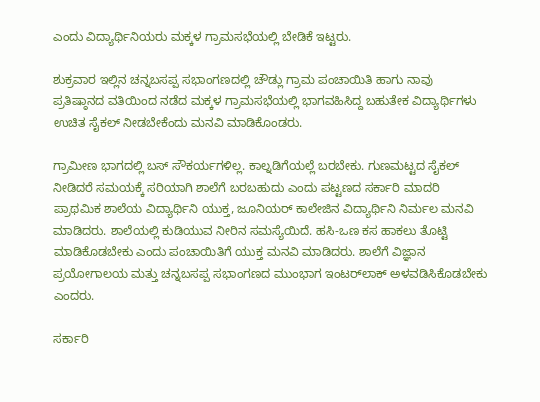ಎಂದು ವಿದ್ಯಾರ್ಥಿನಿಯರು ಮಕ್ಕಳ ಗ್ರಾಮಸಭೆಯಲ್ಲಿ ಬೇಡಿಕೆ ಇಟ್ಟರು.

ಶುಕ್ರವಾರ ಇಲ್ಲಿನ ಚನ್ನಬಸಪ್ಪ ಸಭಾಂಗಣದಲ್ಲಿ ಚೌಡ್ಲು ಗ್ರಾಮ ಪಂಚಾಯಿತಿ ಹಾಗು ನಾವು ಪ್ರತಿಷ್ಠಾನದ ವತಿಯಿಂದ ನಡೆದ ಮಕ್ಕಳ ಗ್ರಾಮಸಭೆಯಲ್ಲಿ ಭಾಗವಹಿಸಿದ್ದ ಬಹುತೇಕ ವಿದ್ಯಾರ್ಥಿಗಳು ಉಚಿತ ಸೈಕಲ್ ನೀಡಬೇಕೆಂದು ಮನವಿ ಮಾಡಿಕೊಂಡರು.

ಗ್ರಾಮೀಣ ಭಾಗದಲ್ಲಿ ಬಸ್ ಸೌಕರ್ಯಗಳಿಲ್ಲ. ಕಾಲ್ನಡಿಗೆಯಲ್ಲೆ ಬರಬೇಕು. ಗುಣಮಟ್ಟದ ಸೈಕಲ್ ನೀಡಿದರೆ ಸಮಯಕ್ಕೆ ಸರಿಯಾಗಿ ಶಾಲೆಗೆ ಬರಬಹುದು ಎಂದು ಪಟ್ಟಣದ ಸರ್ಕಾರಿ ಮಾದರಿ ಪ್ರಾಥಮಿಕ ಶಾಲೆಯ ವಿದ್ಯಾರ್ಥಿನಿ ಯುಕ್ತ, ಜೂನಿಯರ್ ಕಾಲೇಜಿನ ವಿದ್ಯಾರ್ಥಿನಿ ನಿರ್ಮಲ ಮನವಿ ಮಾಡಿದರು. ಶಾಲೆಯಲ್ಲಿ ಕುಡಿಯುವ ನೀರಿನ ಸಮಸ್ಯೆಯಿದೆ. ಹಸಿ-ಒಣ ಕಸ ಹಾಕಲು ತೊಟ್ಟಿ ಮಾಡಿಕೊಡಬೇಕು ಎಂದು ಪಂಚಾಯಿತಿಗೆ ಯುಕ್ತ ಮನವಿ ಮಾಡಿದರು. ಶಾಲೆಗೆ ವಿಜ್ಞಾನ ಪ್ರಯೋಗಾಲಯ ಮತ್ತು ಚನ್ನಬಸಪ್ಪ ಸಭಾಂಗಣದ ಮುಂಭಾಗ ಇಂಟರ್‌ಲಾಕ್ ಅಳವಡಿಸಿಕೊಡಬೇಕು ಎಂದರು.

ಸರ್ಕಾರಿ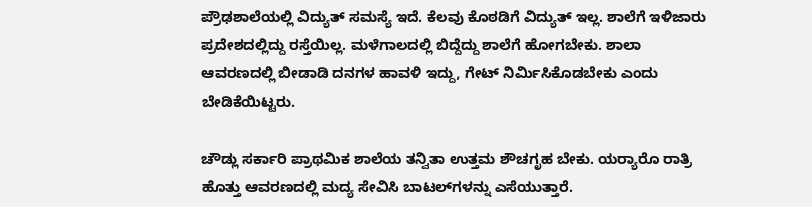ಪ್ರೌಢಶಾಲೆಯಲ್ಲಿ ವಿದ್ಯುತ್ ಸಮಸ್ಯೆ ಇದೆ. ಕೆಲವು ಕೊಠಡಿಗೆ ವಿದ್ಯುತ್ ಇಲ್ಲ. ಶಾಲೆಗೆ ಇಳಿಜಾರು ಪ್ರದೇಶದಲ್ಲಿದ್ದು ರಸ್ತೆಯಿಲ್ಲ. ಮಳೆಗಾಲದಲ್ಲಿ ಬಿದ್ದೆದ್ದು ಶಾಲೆಗೆ ಹೋಗಬೇಕು. ಶಾಲಾ ಆವರಣದಲ್ಲಿ ಬೀಡಾಡಿ ದನಗಳ ಹಾವಳಿ ಇದ್ದು, ಗೇಟ್ ನಿರ್ಮಿಸಿಕೊಡಬೇಕು ಎಂದು ಬೇಡಿಕೆಯಿಟ್ಟರು.

ಚೌಡ್ಲು ಸರ್ಕಾರಿ ಪ್ರಾಥಮಿಕ ಶಾಲೆಯ ತನ್ವಿತಾ ಉತ್ತಮ ಶೌಚಗೃಹ ಬೇಕು. ಯರ‍್ಯಾರೊ ರಾತ್ರಿ ಹೊತ್ತು ಆವರಣದಲ್ಲಿ ಮದ್ಯ ಸೇವಿಸಿ ಬಾಟಲ್‌ಗಳನ್ನು ಎಸೆಯುತ್ತಾರೆ.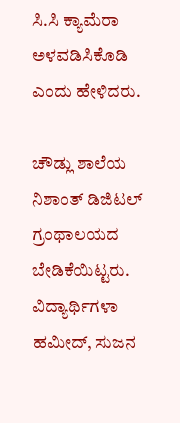ಸಿ.ಸಿ ಕ್ಯಾಮೆರಾ ಅಳವಡಿಸಿಕೊಡಿ ಎಂದು ಹೇಳಿದರು.

ಚೌಡ್ಲು ಶಾಲೆಯ ನಿಶಾಂತ್ ಡಿಜಿಟಲ್ ಗ್ರಂಥಾಲಯದ ಬೇಡಿಕೆಯಿಟ್ಟರು. ವಿದ್ಯಾರ್ಥಿಗಳಾ ಹಮೀದ್, ಸುಜನ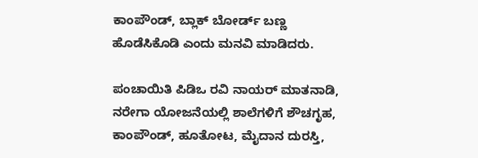ಕಾಂಪೌಂಡ್, ಬ್ಲಾಕ್ ಬೋರ್ಡ್ ಬಣ್ಣ ಹೊಡೆಸಿಕೊಡಿ ಎಂದು ಮನವಿ ಮಾಡಿದರು.

ಪಂಚಾಯಿತಿ ಪಿಡಿಒ ರವಿ ನಾಯರ್ ಮಾತನಾಡಿ, ನರೇಗಾ ಯೋಜನೆಯಲ್ಲಿ ಶಾಲೆಗಳಿಗೆ ಶೌಚಗೃಹ, ಕಾಂಪೌಂಡ್, ಹೂತೋಟ, ಮೈದಾನ ದುರಸ್ತಿ,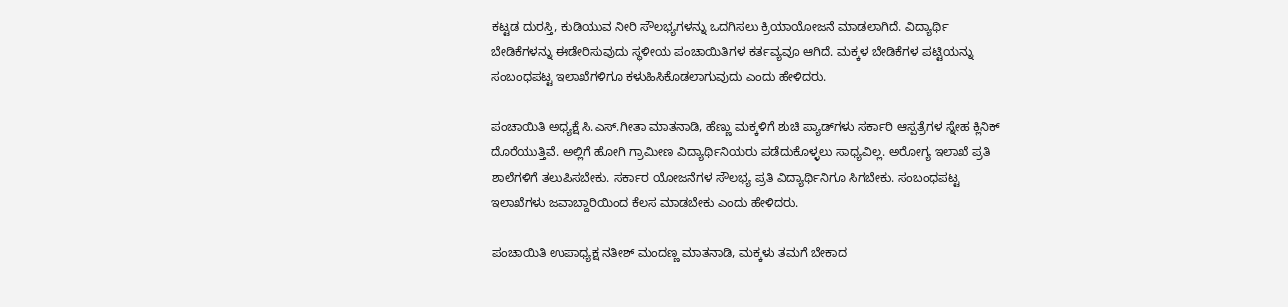ಕಟ್ಟಡ ದುರಸ್ತಿ, ಕುಡಿಯುವ ನೀರಿ ಸೌಲಭ್ಯಗಳನ್ನು ಒದಗಿಸಲು ಕ್ರಿಯಾಯೋಜನೆ ಮಾಡಲಾಗಿದೆ. ವಿದ್ಯಾರ್ಥಿ ಬೇಡಿಕೆಗಳನ್ನು ಈಡೇರಿಸುವುದು ಸ್ಥಳೀಯ ಪಂಚಾಯಿತಿಗಳ ಕರ್ತವ್ಯವೂ ಆಗಿದೆ. ಮಕ್ಕಳ ಬೇಡಿಕೆಗಳ ಪಟ್ಟಿಯನ್ನು ಸಂಬಂಧಪಟ್ಟ ಇಲಾಖೆಗಳಿಗೂ ಕಳುಹಿಸಿಕೊಡಲಾಗುವುದು ಎಂದು ಹೇಳಿದರು.

ಪಂಚಾಯಿತಿ ಅಧ್ಯಕ್ಷೆ ಸಿ.ಎಸ್.ಗೀತಾ ಮಾತನಾಡಿ, ಹೆಣ್ಣು ಮಕ್ಕಳಿಗೆ ಶುಚಿ ಪ್ಯಾಡ್‌ಗಳು ಸರ್ಕಾರಿ ಆಸ್ಪತ್ರೆಗಳ ಸ್ನೇಹ ಕ್ಲಿನಿಕ್ ದೊರೆಯುತ್ತಿವೆ. ಅಲ್ಲಿಗೆ ಹೋಗಿ ಗ್ರಾಮೀಣ ವಿದ್ಯಾರ್ಥಿನಿಯರು ಪಡೆದುಕೊಳ್ಳಲು ಸಾಧ್ಯವಿಲ್ಲ. ಅರೋಗ್ಯ ಇಲಾಖೆ ಪ್ರತಿ ಶಾಲೆಗಳಿಗೆ ತಲುಪಿಸಬೇಕು. ಸರ್ಕಾರ ಯೋಜನೆಗಳ ಸೌಲಭ್ಯ ಪ್ರತಿ ವಿದ್ಯಾರ್ಥಿನಿಗೂ ಸಿಗಬೇಕು. ಸಂಬಂಧಪಟ್ಟ ಇಲಾಖೆಗಳು ಜವಾಬ್ದಾರಿಯಿಂದ ಕೆಲಸ ಮಾಡಬೇಕು ಎಂದು ಹೇಳಿದರು.

ಪಂಚಾಯಿತಿ ಉಪಾಧ್ಯಕ್ಷ ನತೀಶ್ ಮಂದಣ್ಣ ಮಾತನಾಡಿ, ಮಕ್ಕಳು ತಮಗೆ ಬೇಕಾದ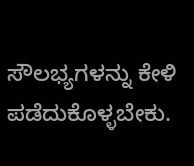ಸೌಲಭ್ಯಗಳನ್ನು ಕೇಳಿ ಪಡೆದುಕೊಳ್ಳಬೇಕು.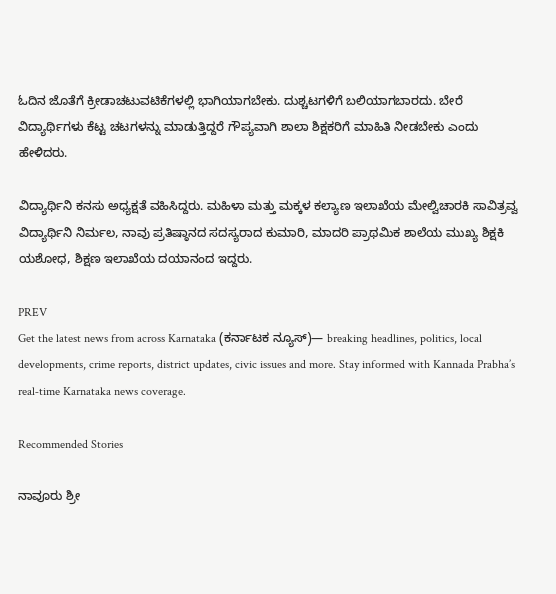ಓದಿನ ಜೊತೆಗೆ ಕ್ರೀಡಾಚಟುವಟಿಕೆಗಳಲ್ಲಿ ಭಾಗಿಯಾಗಬೇಕು. ದುಶ್ಚಟಗಳಿಗೆ ಬಲಿಯಾಗಬಾರದು. ಬೇರೆ ವಿದ್ಯಾರ್ಥಿಗಳು ಕೆಟ್ಟ ಚಟಗಳನ್ನು ಮಾಡುತ್ತಿದ್ದರೆ ಗೌಪ್ಯವಾಗಿ ಶಾಲಾ ಶಿಕ್ಷಕರಿಗೆ ಮಾಹಿತಿ ನೀಡಬೇಕು ಎಂದು ಹೇಳಿದರು.

ವಿದ್ಯಾರ್ಥಿನಿ ಕನಸು ಅಧ್ಯಕ್ಷತೆ ವಹಿಸಿದ್ದರು. ಮಹಿಳಾ ಮತ್ತು ಮಕ್ಕಳ ಕಲ್ಯಾಣ ಇಲಾಖೆಯ ಮೇಲ್ವಿಚಾರಕಿ ಸಾವಿತ್ರವ್ವ ವಿದ್ಯಾರ್ಥಿನಿ ನಿರ್ಮಲ, ನಾವು ಪ್ರತಿಷ್ಠಾನದ ಸದಸ್ಯರಾದ ಕುಮಾರಿ, ಮಾದರಿ ಪ್ರಾಥಮಿಕ ಶಾಲೆಯ ಮುಖ್ಯ ಶಿಕ್ಷಕಿ ಯಶೋಧ, ಶಿಕ್ಷಣ ಇಲಾಖೆಯ ದಯಾನಂದ ಇದ್ದರು.

PREV
Get the latest news from across Karnataka (ಕರ್ನಾಟಕ ನ್ಯೂಸ್)— breaking headlines, politics, local developments, crime reports, district updates, civic issues and more. Stay informed with Kannada Prabha’s real‑time Karnataka news coverage.

Recommended Stories

ನಾವೂರು ಶ್ರೀ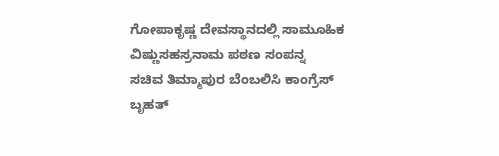ಗೋಪಾಕೃಷ್ಣ ದೇವಸ್ಥಾನದಲ್ಲಿ ಸಾಮೂಹಿಕ ವಿಷ್ಣುಸಹಸ್ರನಾಮ ಪಠಣ ಸಂಪನ್ನ
ಸಚಿವ ತಿಮ್ಮಾಪುರ ಬೆಂಬಲಿಸಿ ಕಾಂಗ್ರೆಸ್‌ ಬೃಹತ್‌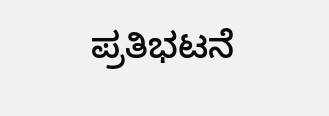ಪ್ರತಿಭಟನೆ